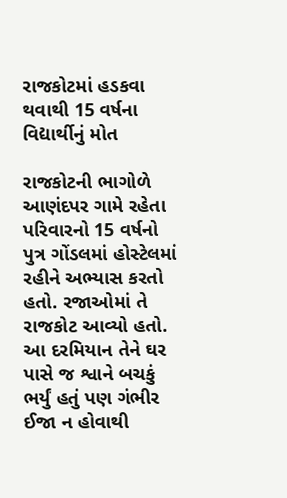રાજકોટમાં હડકવા થવાથી 15 વર્ષના વિદ્યાર્થીનું મોત

રાજકોટની ભાગોળે આણંદપર ગામે રહેતા પરિવારનો 15 વર્ષનો પુત્ર ગોંડલમાં હોસ્ટેલમાં રહીને અભ્યાસ કરતો હતો. રજાઓમાં તે રાજકોટ આવ્યો હતો. આ દરમિયાન તેને ઘર પાસે જ શ્વાને બચકું ભર્યું હતું પણ ગંભીર ઈજા ન હોવાથી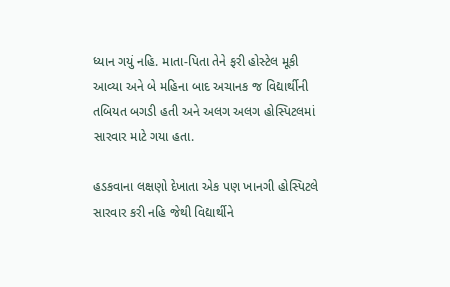ધ્યાન ગયું નહિ. માતા-પિતા તેને ફરી હોસ્ટેલ મૂકી આવ્યા અને બે મહિના બાદ અચાનક જ વિદ્યાર્થીની તબિયત બગડી હતી અને અલગ અલગ હોસ્પિટલમાં સારવાર માટે ગયા હતા.

હડકવાના લક્ષણો દેખાતા એક પણ ખાનગી હોસ્પિટલે સારવાર કરી નહિ જેથી વિદ્યાર્થીને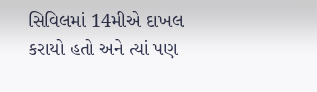સિવિલમાં 14મીએ દાખલ કરાયો હતો અને ત્યાં પણ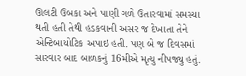ઊલટી ઉબકા અને પાણી ગળે ઉતારવામાં સમસ્યા થતી હતી તેથી હડકવાની અસર જ દેખાતા તેને એન્ટિબાયોટિક અપાઇ હતી. પણ બે જ દિવસમાં સારવાર બાદ બાળકનું 16મીએ મૃત્યુ નીપજ્યુ હતું.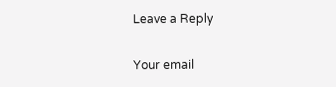Leave a Reply

Your email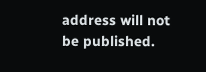address will not be published.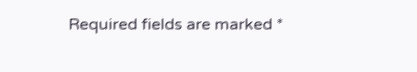Required fields are marked *